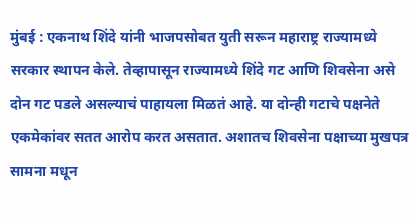मुंबई : एकनाथ शिंदे यांनी भाजपसोबत युती सरून महाराष्ट्र राज्यामध्ये सरकार स्थापन केले. तेव्हापासून राज्यामध्ये शिंदे गट आणि शिवसेना असे दोन गट पडले असल्याचं पाहायला मिळतं आहे. या दोन्ही गटाचे पक्षनेते एकमेकांवर सतत आरोप करत असतात. अशातच शिवसेना पक्षाच्या मुखपत्र सामना मधून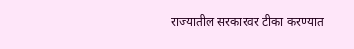राज्यातील सरकारवर टीका करण्यात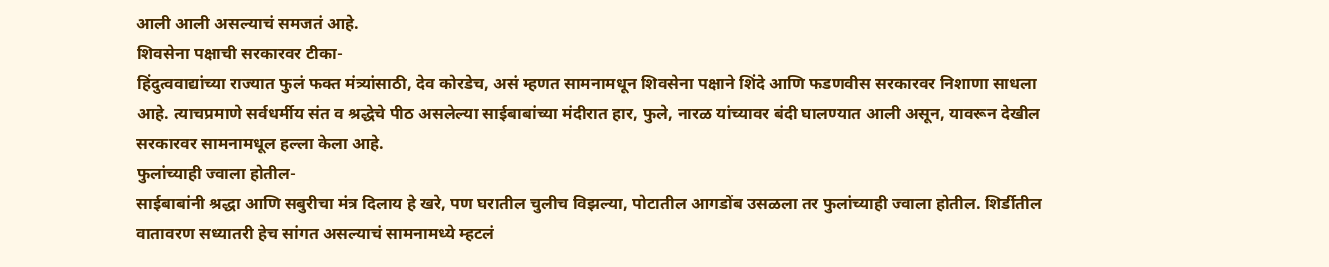आली आली असल्याचं समजतं आहे.
शिवसेना पक्षाची सरकारवर टीका-
हिंदुत्ववाद्यांच्या राज्यात फुलं फक्त मंत्र्यांसाठी, देव कोरडेच, असं म्हणत सामनामधून शिवसेना पक्षाने शिंदे आणि फडणवीस सरकारवर निशाणा साधला आहे. त्याचप्रमाणे सर्वधर्मीय संत व श्रद्धेचे पीठ असलेल्या साईबाबांच्या मंदीरात हार, फुले, नारळ यांच्यावर बंदी घालण्यात आली असून, यावरून देखील सरकारवर सामनामधूल हल्ला केला आहे.
फुलांच्याही ज्वाला होतील-
साईबाबांनी श्रद्धा आणि सबुरीचा मंत्र दिलाय हे खरे, पण घरातील चुलीच विझल्या, पोटातील आगडोंब उसळला तर फुलांच्याही ज्वाला होतील. शिर्डीतील वातावरण सध्यातरी हेच सांगत असल्याचं सामनामध्ये म्हटलं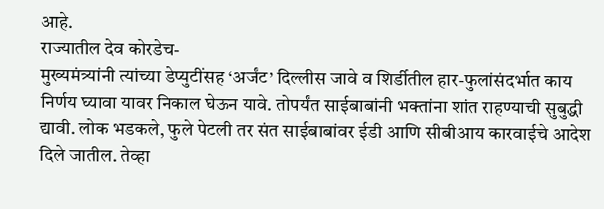आहे.
राज्यातील देव कोरडेच-
मुख्यमंत्र्यांनी त्यांच्या डेप्युटींसह ‘अर्जंट’ दिल्लीस जावे व शिर्डीतील हार-फुलांसंदर्भात काय निर्णय घ्यावा यावर निकाल घेऊन यावे. तोपर्यंत साईबाबांनी भक्तांना शांत राहण्याची सुबुद्धी द्यावी. लोक भडकले, फुले पेटली तर संत साईबाबांवर ईडी आणि सीबीआय कारवाईचे आदेश दिले जातील. तेव्हा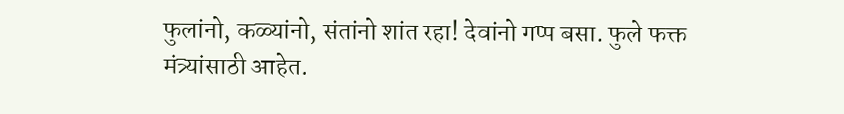फुलांनो, कळ्यांनो, संतांनो शांत रहा! देवांनो गप्प बसा. फुले फक्त मंत्र्यांसाठी आहेत.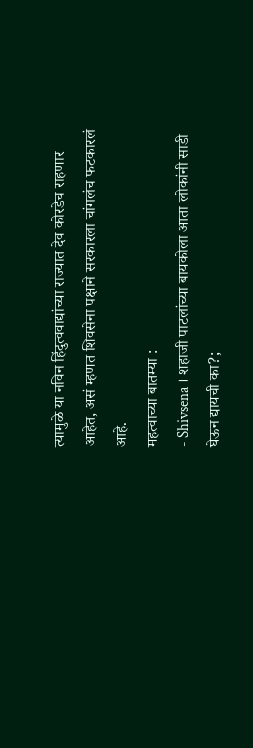त्यामुळे या नविन हिंदुत्ववाद्यांच्या राज्यात देव कोरडेच राहणार आहेत, असं म्हणत शिवसेना पक्षाने सरकारला चांगलंच फटकारलं आहे.
महत्वाच्या बातम्या :
- Shivsena । शहाजी पाटलांच्या बायकोला आता लोकांनी साडी घेऊन द्यायची का?;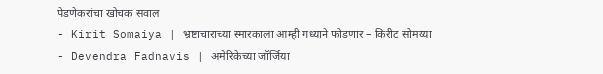पेडणेकरांचा खोचक सवाल
- Kirit Somaiya | भ्रष्टाचाराच्या स्मारकाला आम्ही गध्याने फोडणार – किरीट सोमय्या
- Devendra Fadnavis | अमेरिकेच्या जॉर्जिया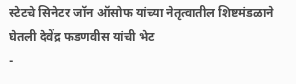स्टेटचे सिनेटर जॉन ऑसोफ यांच्या नेतृत्वातील शिष्टमंडळाने घेतली देवेंद्र फडणवीस यांची भेट
-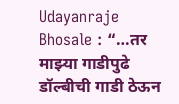Udayanraje Bhosale : “…तर माझ्या गाडीपुढे डॉल्बीची गाडी ठेऊन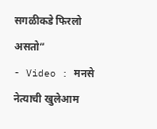सगळीकडे फिरलो असतो”
- Video : मनसे नेत्याची खुलेआम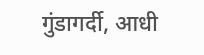गुंडागर्दी, आधी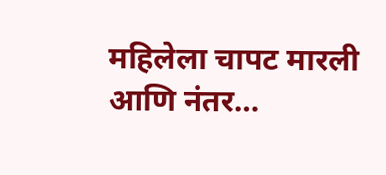महिलेला चापट मारली आणि नंतर…